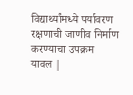विद्यार्थ्यांमध्ये पर्यावरण रक्षणाची जाणीव निर्माण करण्याचा उपक्रम
यावल |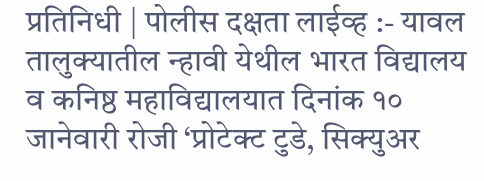प्रतिनिधी | पोलीस दक्षता लाईव्ह :- यावल तालुक्यातील न्हावी येथील भारत विद्यालय व कनिष्ठ महाविद्यालयात दिनांक १० जानेवारी रोजी ‘प्रोटेक्ट टुडे, सिक्युअर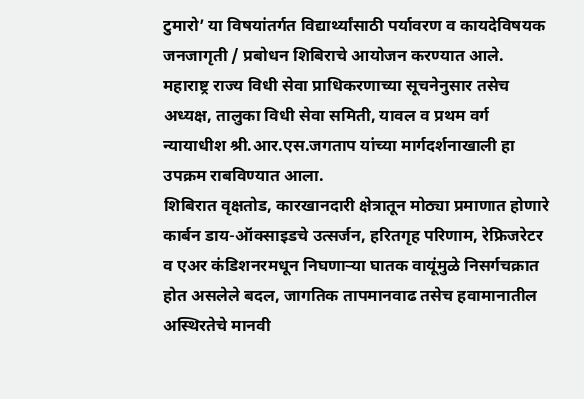टुमारो’ या विषयांतर्गत विद्यार्थ्यांसाठी पर्यावरण व कायदेविषयक जनजागृती / प्रबोधन शिबिराचे आयोजन करण्यात आले. महाराष्ट्र राज्य विधी सेवा प्राधिकरणाच्या सूचनेनुसार तसेच अध्यक्ष, तालुका विधी सेवा समिती, यावल व प्रथम वर्ग न्यायाधीश श्री.आर.एस.जगताप यांच्या मार्गदर्शनाखाली हा उपक्रम राबविण्यात आला.
शिबिरात वृक्षतोड, कारखानदारी क्षेत्रातून मोठ्या प्रमाणात होणारे कार्बन डाय-ऑक्साइडचे उत्सर्जन, हरितगृह परिणाम, रेफ्रिजरेटर व एअर कंडिशनरमधून निघणाऱ्या घातक वायूंमुळे निसर्गचक्रात होत असलेले बदल, जागतिक तापमानवाढ तसेच हवामानातील अस्थिरतेचे मानवी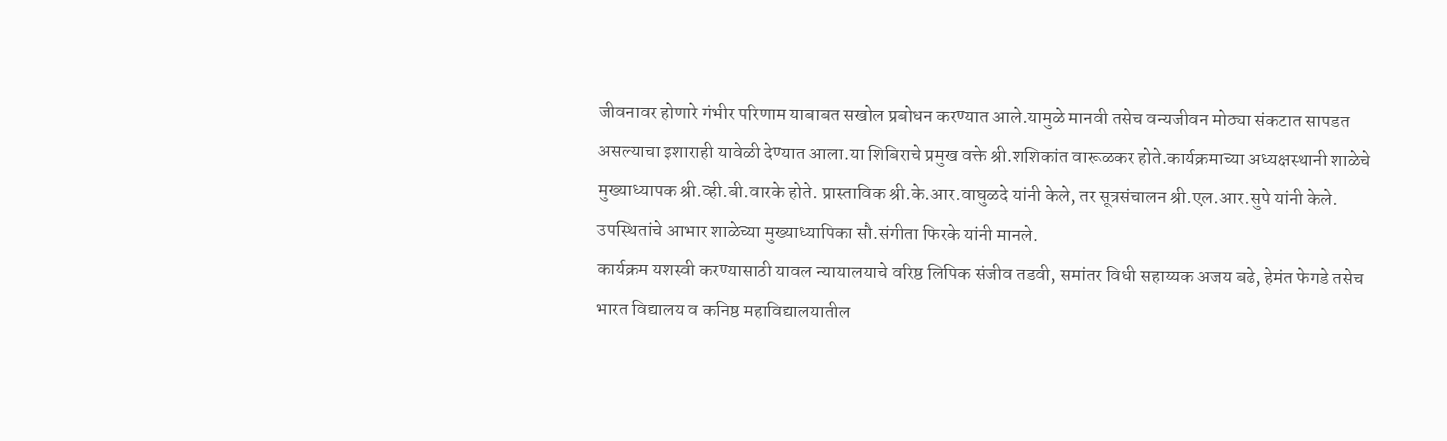जीवनावर होणारे गंभीर परिणाम याबाबत सखोल प्रबोधन करण्यात आले.यामुळे मानवी तसेच वन्यजीवन मोठ्या संकटात सापडत असल्याचा इशाराही यावेळी देण्यात आला.या शिबिराचे प्रमुख वक्ते श्री.शशिकांत वारूळकर होते.कार्यक्रमाच्या अध्यक्षस्थानी शाळेचे मुख्याध्यापक श्री.व्ही.बी.वारके होते. प्रास्ताविक श्री.के.आर.वाघुळदे यांनी केले, तर सूत्रसंचालन श्री.एल.आर.सुपे यांनी केले. उपस्थितांचे आभार शाळेच्या मुख्याध्यापिका सौ.संगीता फिरके यांनी मानले.
कार्यक्रम यशस्वी करण्यासाठी यावल न्यायालयाचे वरिष्ठ लिपिक संजीव तडवी, समांतर विधी सहाय्यक अजय बढे, हेमंत फेगडे तसेच भारत विद्यालय व कनिष्ठ महाविद्यालयातील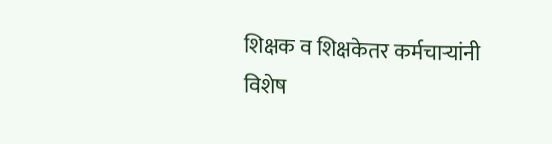शिक्षक व शिक्षकेतर कर्मचाऱ्यांनी विशेष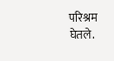परिश्रम घेतले.